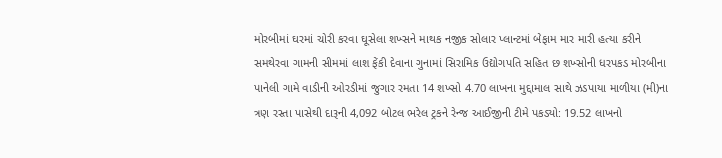મોરબીમાં ઘરમાં ચોરી કરવા ઘૂસેલા શખ્સને માથક નજીક સોલાર પ્લાન્ટમાં બેફામ માર મારી હત્યા કરીને સમથેરવા ગામની સીમમાં લાશ ફેંકી દેવાના ગુનામાં સિરામિક ઉદ્યોગપતિ સહિત છ શખ્સોની ધરપકડ મોરબીના પાનેલી ગામે વાડીની ઓરડીમાં જુગાર રમતા 14 શખ્સો 4.70 લાખના મુદ્દામાલ સાથે ઝડપાયા માળીયા (મી)ના ત્રણ રસ્તા પાસેથી દારૂની 4,092 બોટલ ભરેલ ટ્રકને રેન્જ આઈજીની ટીમે પકડ્યો: 19.52 લાખનો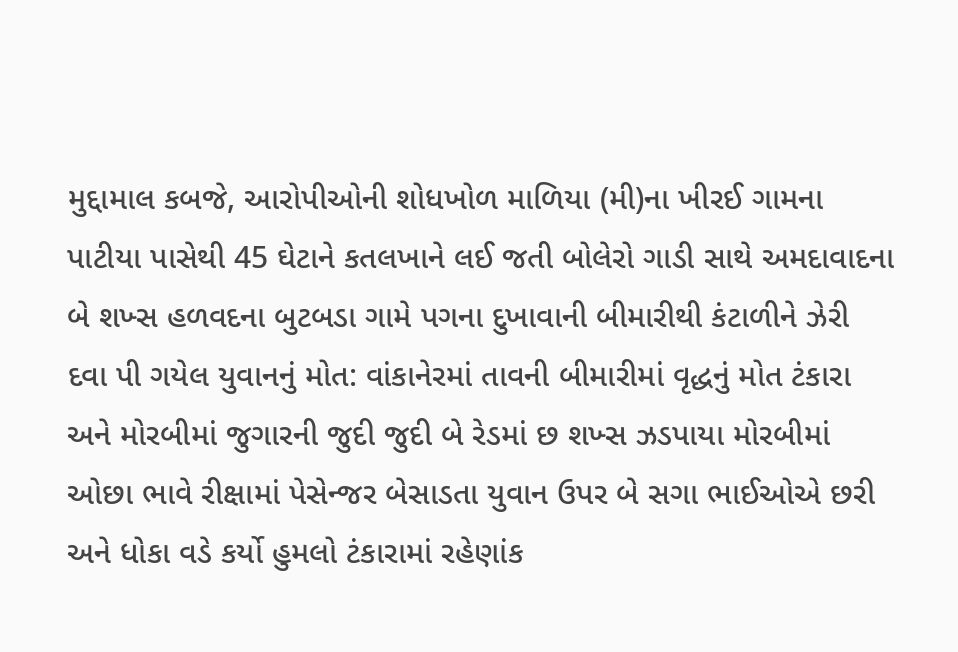મુદ્દામાલ કબજે, આરોપીઓની શોધખોળ માળિયા (મી)ના ખીરઈ ગામના પાટીયા પાસેથી 45 ઘેટાને કતલખાને લઈ જતી બોલેરો ગાડી સાથે અમદાવાદના બે શખ્સ હળવદના બુટબડા ગામે પગના દુખાવાની બીમારીથી કંટાળીને ઝેરી દવા પી ગયેલ યુવાનનું મોત: વાંકાનેરમાં તાવની બીમારીમાં વૃદ્ધનું મોત ટંકારા અને મોરબીમાં જુગારની જુદી જુદી બે રેડમાં છ શખ્સ ઝડપાયા મોરબીમાં ઓછા ભાવે રીક્ષામાં પેસેન્જર બેસાડતા યુવાન ઉપર બે સગા ભાઈઓએ છરી અને ધોકા વડે કર્યો હુમલો ટંકારામાં રહેણાંક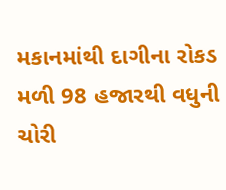મકાનમાંથી દાગીના રોકડ મળી 98 હજારથી વધુની ચોરી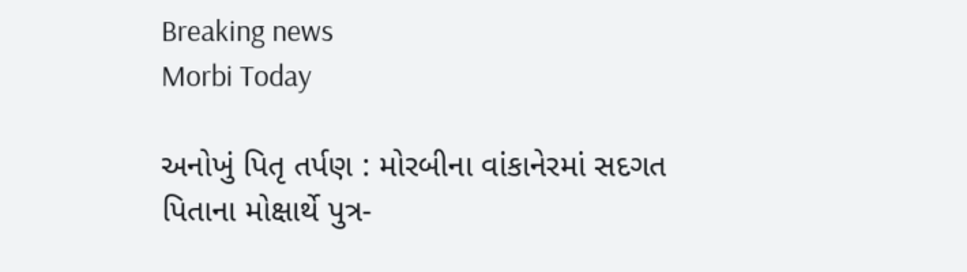Breaking news
Morbi Today

અનોખું પિતૃ તર્પણ : મોરબીના વાંકાનેરમાં સદગત પિતાના મોક્ષાર્થે પુત્ર-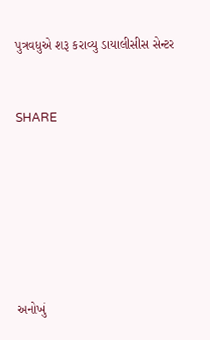પુત્રવધુએ શરૂ કરાવ્યુ ડાયાલીસીસ સેન્ટર


SHARE







અનોખું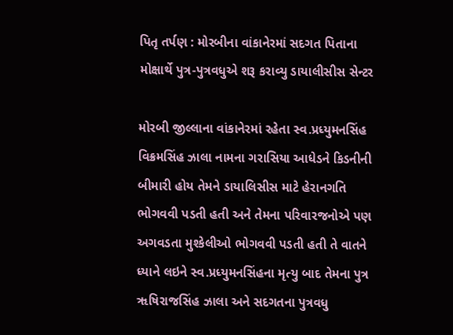પિતૃ તર્પણ : મોરબીના વાંકાનેરમાં સદગત પિતાના મોક્ષાર્થે પુત્ર-પુત્રવધુએ શરૂ કરાવ્યુ ડાયાલીસીસ સેન્ટર

મોરબી જીલ્લાના વાંકાનેરમાં રહેતા સ્વ.પ્રધ્યુમનસિંહ વિક્રમસિંહ ઝાલા નામના ગરાસિયા આધેડને કિડનીની બીમારી હોય તેમને ડાયાલિસીસ માટે હેરાનગતિ ભોગવવી પડતી હતી અને તેમના પરિવારજનોએ પણ અગવડતા મુશ્કેલીઓ ભોગવવી પડતી હતી તે વાતને ધ્યાને લઇને સ્વ.પ્રધ્યુમનસિંહના મૃત્યુ બાદ તેમના પુત્ર ૠષિરાજસિંહ ઝાલા અને સદગતના પુત્રવધુ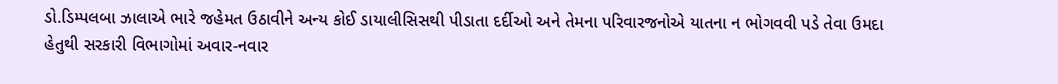ડો.ડિમ્પલબા ઝાલાએ ભારે જહેમત ઉઠાવીને અન્ય કોઈ ડાયાલીસિસથી પીડાતા દર્દીઓ અને તેમના પરિવારજનોએ યાતના ન ભોગવવી પડે તેવા ઉમદા હેતુથી સરકારી વિભાગોમાં અવાર-નવાર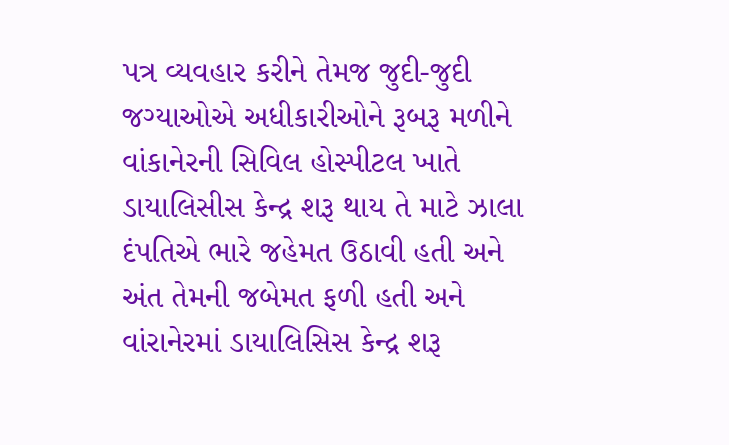પત્ર વ્યવહાર કરીને તેમજ જુદી-જુદી જગ્યાઓએ અધીકારીઓને રૂબરૂ મળીને વાંકાનેરની સિવિલ હોસ્પીટલ ખાતે ડાયાલિસીસ કેન્દ્ર શરૂ થાય તે માટે ઝાલા દંપતિએ ભારે જહેમત ઉઠાવી હતી અને અંત તેમની જબેમત ફળી હતી અને વાંરાનેરમાં ડાયાલિસિસ કેન્દ્ર શરૂ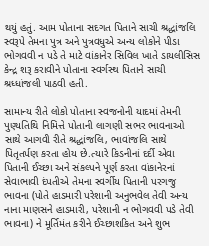થયું હતું. આમ પોતાના સદગત પિતાને સાચી શ્રદ્ધાંજલિ સ્વરૂપે તેમના પુત્ર અને પુત્રવધુએ અન્ય લોકોને પીડા ભોગવવી ન પડે તે માટે વાંકાનેર સિવિલ ખાતે ડાયલીસિસ કેન્દ્ર શરૂ કરાવીને પોતાના સ્વર્ગસ્થ પિતાને સાચી શ્રધ્ધાંજલી પાઠવી હતી.

સામાન્ય રીતે લોકો પોતાના સ્વજનોની યાદમાં તેમની પુણ્યતિથિ નિમિત્તે પોતાની લાગણી સભર ભાવનાઓ સાથે આગવી રીતે શ્રદ્ધાંજલિ, ભાવાંજલિ સાથે પિતૃતર્પણ કરતા હોય છે.ત્યારે કિડનીનાં દર્દી એવા પિતાની ઈચ્છા અને સંકલ્પને પૂર્ણ કરતા વાંકાનેરનાં સેવાભાવી દંપતીએ તેમના સ્વર્ગીય પિતાની પરગજુ ભાવના (પોતે હાડમારી પરેશાની અનુભવેલ તેવી અન્ય નાના માણસને હાડમારી, પરેશાની ન ભોગવવી પડે તેવી ભાવના) ને મૂર્તિમંત કરીને ઈચ્છાશકિત અને શુભ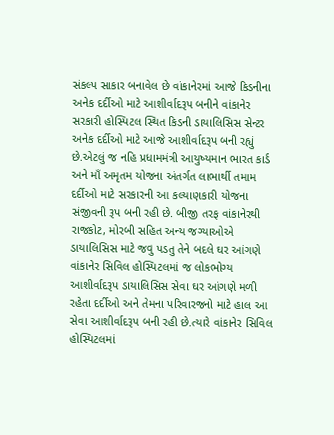સંકલ્પ સાકાર બનાવેલ છે વાંકાનેરમાં આજે કિડનીના અનેક દર્દીઓ માટે આશીર્વાદરૂપ બનીને વાંકાનેર સરકારી હોસ્પિટલ સ્થિત કિડની ડાયાલિસિસ સેન્ટર અનેક દર્દીઓ માટે આજે આશીર્વાદરૂપ બની રહ્યું છે.એટલું જ નહિ પ્રધામમંત્રી આયુષ્યમાન ભારત કાર્ડ અને માઁ અમૃતમ યોજના અંતર્ગત લાભાર્થી તમામ દર્દીઓ માટે સરકારની આ કલ્યાણકારી યોજના સંજીવની રૂપ બની રહી છે. બીજી તરફ વાંકાનેરથી રાજકોટ, મોરબી સહિત અન્ય જગ્યાઓએ ડાયાલિસિસ માટે જવુ પડતુ તેને બદલે ઘર આંગણે વાંકાનેર સિવિલ હોસ્પિટલમાં જ લોકભોગ્ય આશીર્વાદરૂપ ડાયાલિસિસ સેવા ઘર આંગણે મળી રહેતા દર્દીઓ અને તેમના પરિવારજનો માટે હાલ આ સેવા આશીર્વાદરૂપ બની રહી છે.ત્યારે વાંકાનેર સિવિલ હોસ્પિટલમાં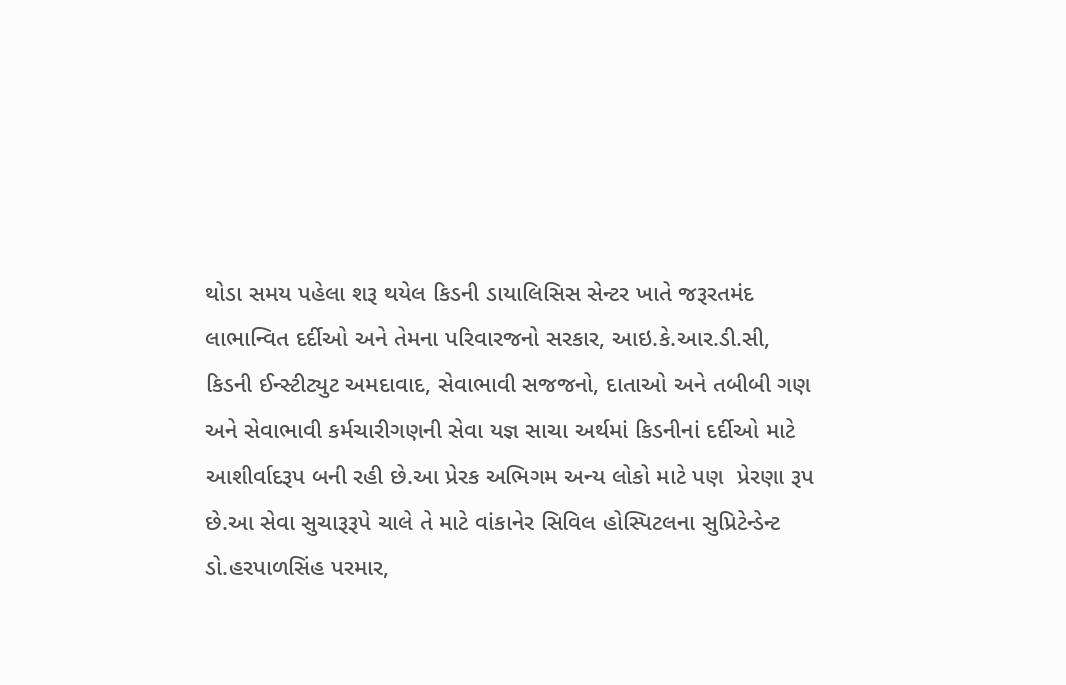થોડા સમય પહેલા શરૂ થયેલ કિડની ડાયાલિસિસ સેન્ટર ખાતે જરૂરતમંદ લાભાન્વિત દર્દીઓ અને તેમના પરિવારજનો સરકાર, આઇ.કે.આર.ડી.સી, કિડની ઈન્સ્ટીટ્યુટ અમદાવાદ, સેવાભાવી સજજનો, દાતાઓ અને તબીબી ગણ અને સેવાભાવી કર્મચારીગણની સેવા યજ્ઞ સાચા અર્થમાં કિડનીનાં દર્દીઓ માટે આશીર્વાદરૂપ બની રહી છે.આ પ્રેરક અભિગમ અન્ય લોકો માટે પણ  પ્રેરણા રૂપ છે.આ સેવા સુચારૂરૂપે ચાલે તે માટે વાંકાનેર સિવિલ હોસ્પિટલના સુપ્રિટેન્ડેન્ટ ડો.હરપાળસિંહ પરમાર,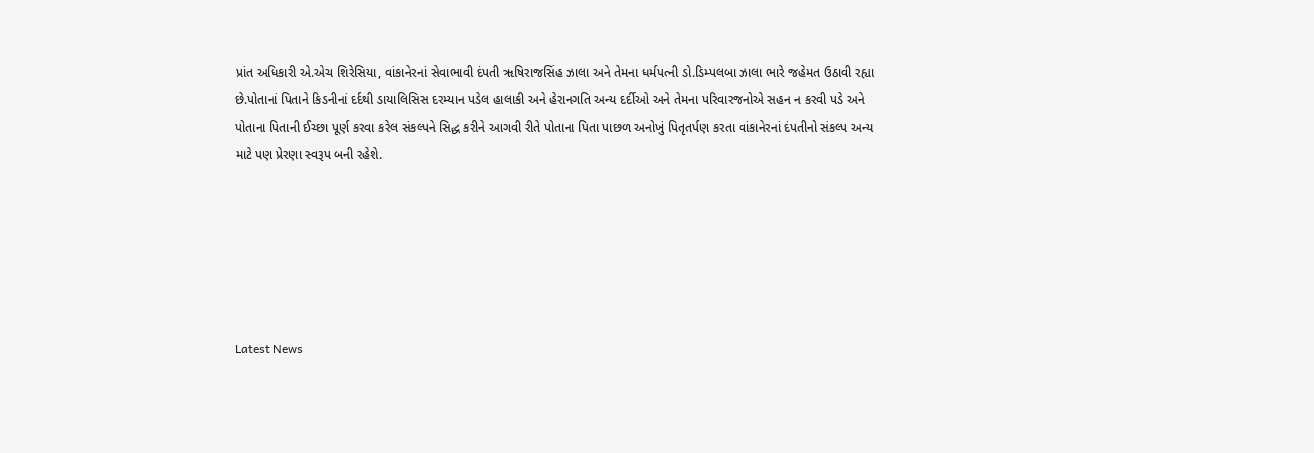પ્રાંત અધિકારી એ.એચ શિરેસિયા, વાંકાનેરનાં સેવાભાવી દંપતી ૠષિરાજસિંહ ઝાલા અને તેમના ધર્મપત્ની ડો.ડિમ્પલબા ઝાલા ભારે જહેમત ઉઠાવી રહ્યા છે.પોતાનાં પિતાને કિડનીનાં દર્દથી ડાયાલિસિસ દરમ્યાન પડેલ હાલાકી અને હેરાનગતિ અન્ય દર્દીઓ અને તેમના પરિવારજનોએ સહન ન કરવી પડે અને પોતાના પિતાની ઈચ્છા પૂર્ણ કરવા કરેલ સંકલ્પને સિદ્ધ કરીને આગવી રીતે પોતાના પિતા પાછળ અનોખું પિતૃતર્પણ કરતા વાંકાનેરનાં દંપતીનો સંકલ્પ અન્ય માટે પણ પ્રેરણા સ્વરૂપ બની રહેશે.






Latest News